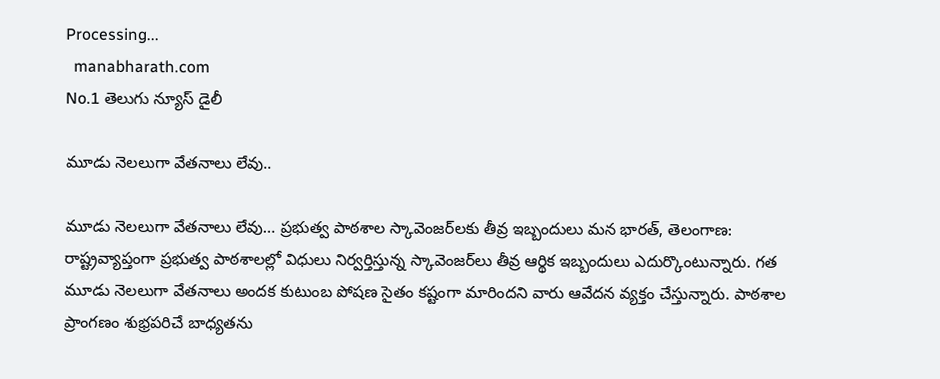Processing...
  manabharath.com
No.1 తెలుగు న్యూస్ డైలీ

మూడు నెలలుగా వేతనాలు లేవు..

మూడు నెలలుగా వేతనాలు లేవు… ప్రభుత్వ పాఠశాల స్కావెంజర్‌లకు తీవ్ర ఇబ్బందులు మన భారత్, తెలంగాణ: రాష్ట్రవ్యాప్తంగా ప్రభుత్వ పాఠశాలల్లో విధులు నిర్వర్తిస్తున్న స్కావెంజర్‌లు తీవ్ర ఆర్థిక ఇబ్బందులు ఎదుర్కొంటున్నారు. గత మూడు నెలలుగా వేతనాలు అందక కుటుంబ పోషణ సైతం కష్టంగా మారిందని వారు ఆవేదన వ్యక్తం చేస్తున్నారు. పాఠశాల ప్రాంగణం శుభ్రపరిచే బాధ్యతను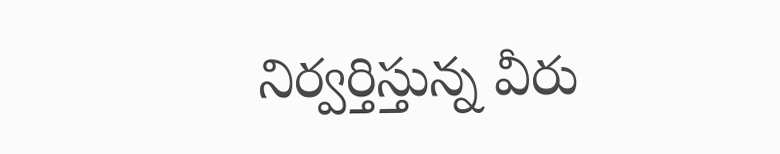నిర్వర్తిస్తున్న వీరు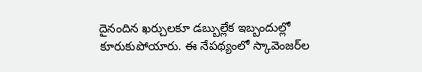దైనందిన ఖర్చులకూ డబ్బుల్లేక ఇబ్బందుల్లో కూరుకుపోయారు. ఈ నేపథ్యంలో స్కావెంజర్‌ల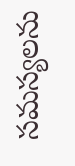సమస్యలను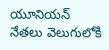యూనియన్ నేతలు వెలుగులోకి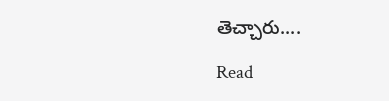తెచ్చారు....

Read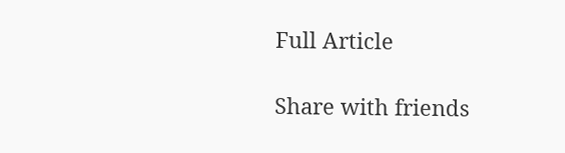Full Article

Share with friends